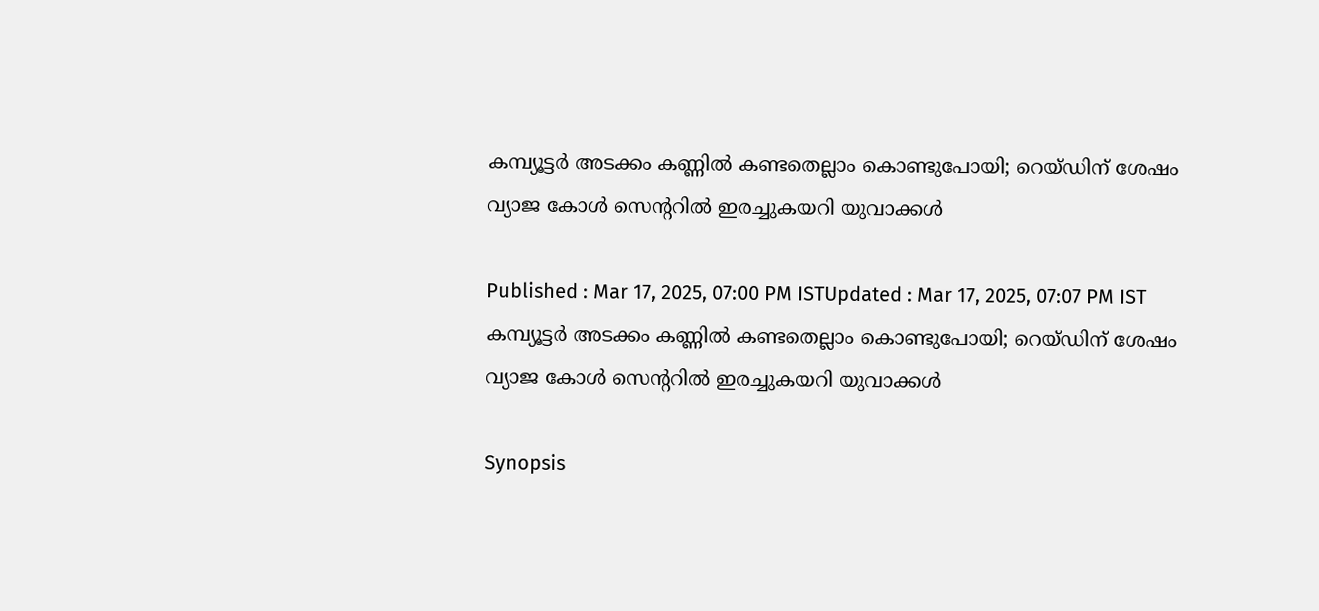കമ്പ്യൂട്ടർ അടക്കം കണ്ണിൽ കണ്ടതെല്ലാം കൊണ്ടുപോയി; റെയ്ഡിന് ശേഷം വ്യാജ കോൾ സെന്‍ററിൽ ഇരച്ചുകയറി യുവാക്കൾ

Published : Mar 17, 2025, 07:00 PM ISTUpdated : Mar 17, 2025, 07:07 PM IST
കമ്പ്യൂട്ടർ അടക്കം കണ്ണിൽ കണ്ടതെല്ലാം കൊണ്ടുപോയി; റെയ്ഡിന് ശേഷം വ്യാജ കോൾ സെന്‍ററിൽ ഇരച്ചുകയറി യുവാക്കൾ

Synopsis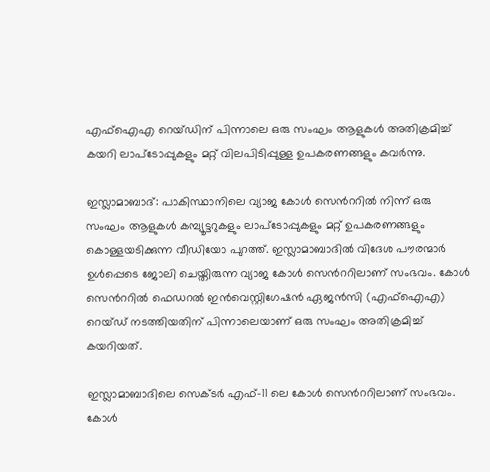എഫ്‌ഐ‌എ റെയ്ഡിന് പിന്നാലെ ഒരു സംഘം ആളുകൾ അതിക്രമിച്ച് കയറി ലാപ്‌ടോപ്പുകളും മറ്റ് വിലപിടിപ്പുള്ള ഉപകരണങ്ങളും കവർന്നു.

ഇസ്ലാമാബാദ്: പാകിസ്ഥാനിലെ വ്യാജ കോൾ സെന്‍ററിൽ നിന്ന് ഒരു സംഘം ആളുകൾ കമ്പ്യൂട്ടറുകളും ലാപ്‌ടോപ്പുകളും മറ്റ് ഉപകരണങ്ങളും കൊള്ളയടിക്കുന്ന വീഡിയോ പുറത്ത്. ഇസ്ലാമാബാദിൽ വിദേശ പൗരന്മാർ ഉൾപ്പെടെ ജോലി ചെയ്തിരുന്ന വ്യാജ കോൾ സെന്‍ററിലാണ് സംഭവം. കോൾ സെന്‍ററിൽ ഫെഡറൽ ഇൻവെസ്റ്റിഗേഷൻ ഏജൻസി (എഫ്‌ഐ‌എ) റെയ്ഡ് നടത്തിയതിന് പിന്നാലെയാണ് ഒരു സംഘം അതിക്രമിച്ച്  കയറിയത്.

ഇസ്ലാമാബാദിലെ സെക്ടർ എഫ്-11 ലെ കോൾ സെന്‍ററിലാണ് സംഭവം. കോൾ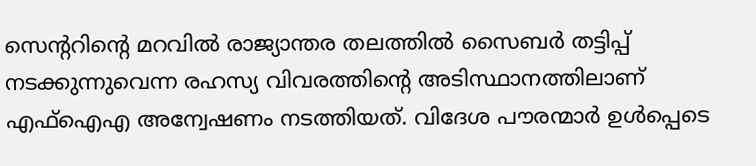സെന്‍ററിന്‍റെ മറവിൽ രാജ്യാന്തര തലത്തിൽ സൈബർ തട്ടിപ്പ് നടക്കുന്നുവെന്ന രഹസ്യ വിവരത്തിന്‍റെ അടിസ്ഥാനത്തിലാണ് എഫ്‌ഐ‌എ അന്വേഷണം നടത്തിയത്. വിദേശ പൗരന്മാർ ഉൾപ്പെടെ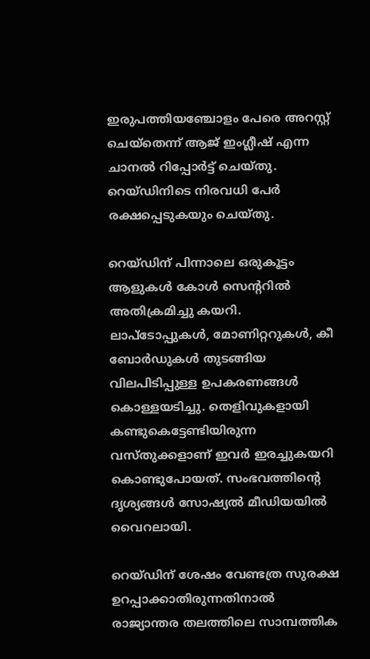ഇരുപത്തിയഞ്ചോളം പേരെ അറസ്റ്റ് ചെയ്തെന്ന് ആജ് ഇംഗ്ലീഷ് എന്ന ചാനൽ റിപ്പോർട്ട് ചെയ്തു. റെയ്ഡിനിടെ നിരവധി പേർ രക്ഷപ്പെടുകയും ചെയ്തു.

റെയ്ഡിന് പിന്നാലെ ഒരുകൂട്ടം ആളുകൾ കോൾ സെന്‍ററിൽ അതിക്രമിച്ചു കയറി. ലാപ്‌ടോപ്പുകൾ, മോണിറ്ററുകൾ, കീ ബോർഡുകൾ തുടങ്ങിയ വിലപിടിപ്പുള്ള ഉപകരണങ്ങൾ കൊള്ളയടിച്ചു. തെളിവുകളായി കണ്ടുകെട്ടേണ്ടിയിരുന്ന വസ്തുക്കളാണ് ഇവർ ഇരച്ചുകയറി കൊണ്ടുപോയത്. സംഭവത്തിന്‍റെ ദൃശ്യങ്ങൾ സോഷ്യൽ മീഡിയയിൽ വൈറലായി.

റെയ്ഡിന് ശേഷം വേണ്ടത്ര സുരക്ഷ ഉറപ്പാക്കാതിരുന്നതിനാൽ  രാജ്യാന്തര തലത്തിലെ സാമ്പത്തിക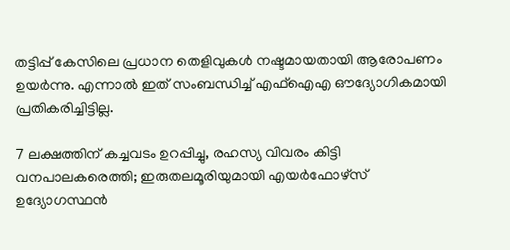തട്ടിപ്പ് കേസിലെ പ്രധാന തെളിവുകൾ നഷ്ടമായതായി ആരോപണം ഉയർന്നു. എന്നാൽ ഇത് സംബന്ധിച്ച് എഫ്ഐഎ ഔദ്യോഗികമായി പ്രതികരിച്ചിട്ടില്ല.

7 ലക്ഷത്തിന് കച്ചവടം ഉറപ്പിച്ചു, രഹസ്യ വിവരം കിട്ടി വനപാലകരെത്തി; ഇരുതലമൂരിയുമായി എയർഫോഴ്സ് ഉദ്യോഗസ്ഥൻ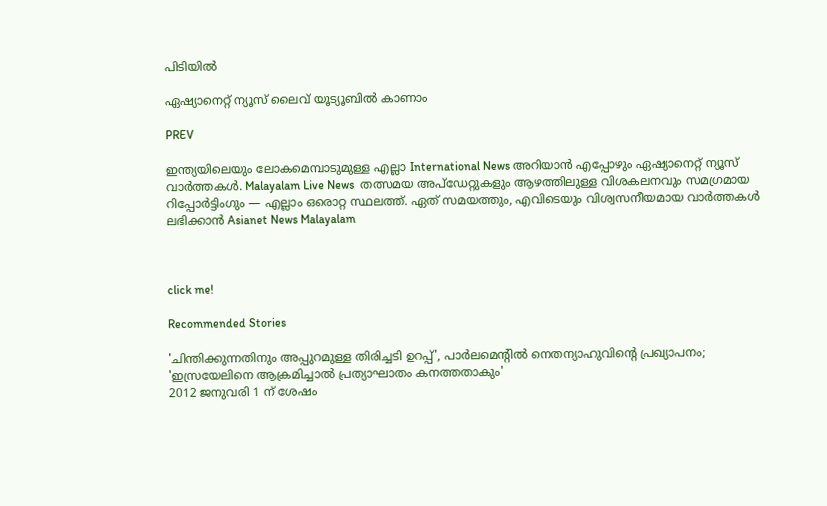പിടിയിൽ

ഏഷ്യാനെറ്റ് ന്യൂസ് ലൈവ് യൂട്യൂബിൽ കാണാം

PREV

ഇന്ത്യയിലെയും ലോകമെമ്പാടുമുള്ള എല്ലാ International News അറിയാൻ എപ്പോഴും ഏഷ്യാനെറ്റ് ന്യൂസ് വാർത്തകൾ. Malayalam Live News  തത്സമയ അപ്‌ഡേറ്റുകളും ആഴത്തിലുള്ള വിശകലനവും സമഗ്രമായ റിപ്പോർട്ടിംഗും — എല്ലാം ഒരൊറ്റ സ്ഥലത്ത്. ഏത് സമയത്തും, എവിടെയും വിശ്വസനീയമായ വാർത്തകൾ ലഭിക്കാൻ Asianet News Malayalam



click me!

Recommended Stories

'ചിന്തിക്കുന്നതിനും അപ്പുറമുള്ള തിരിച്ചടി ഉറപ്പ്', പാർലമെന്‍റിൽ നെതന്യാഹുവിന്‍റെ പ്രഖ്യാപനം; 'ഇസ്രയേലിനെ ആക്രമിച്ചാൽ പ്രത്യാഘാതം കനത്തതാകും'
2012 ജനുവരി 1 ന് ശേഷം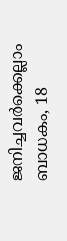ജനിച്ചവർക്കെല്ലാം ബാധകം, 18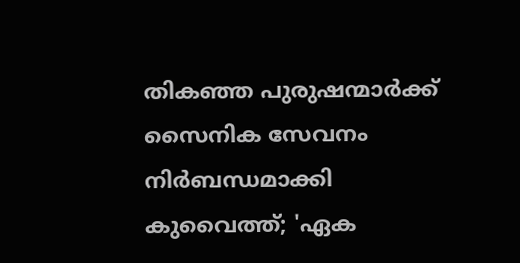തികഞ്ഞ പുരുഷന്മാർക്ക് സൈനിക സേവനം നിർബന്ധമാക്കി കുവൈത്ത്; 'ഏക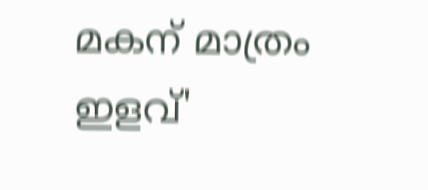മകന് മാത്രം ഇളവ്'